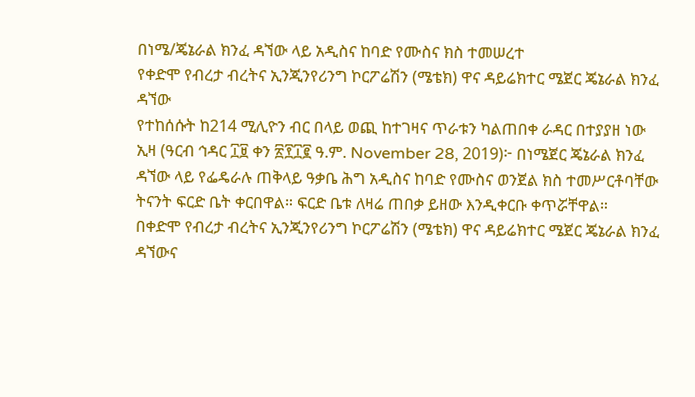በነሜ/ጄኔራል ክንፈ ዳኘው ላይ አዲስና ከባድ የሙስና ክስ ተመሠረተ
የቀድሞ የብረታ ብረትና ኢንጂንየሪንግ ኮርፖሬሽን (ሜቴክ) ዋና ዳይሬክተር ሜጀር ጄኔራል ክንፈ ዳኘው
የተከሰሱት ከ214 ሚሊዮን ብር በላይ ወጪ ከተገዛና ጥራቱን ካልጠበቀ ራዳር በተያያዘ ነው
ኢዛ (ዓርብ ኅዳር ፲፱ ቀን ፳፻፲፪ ዓ.ም. November 28, 2019)፦ በነሜጀር ጄኔራል ክንፈ ዳኘው ላይ የፌዴራሉ ጠቅላይ ዓቃቤ ሕግ አዲስና ከባድ የሙስና ወንጀል ክስ ተመሥርቶባቸው ትናንት ፍርድ ቤት ቀርበዋል። ፍርድ ቤቱ ለዛሬ ጠበቃ ይዘው እንዲቀርቡ ቀጥሯቸዋል።
በቀድሞ የብረታ ብረትና ኢንጂንየሪንግ ኮርፖሬሽን (ሜቴክ) ዋና ዳይሬክተር ሜጀር ጄኔራል ክንፈ ዳኘውና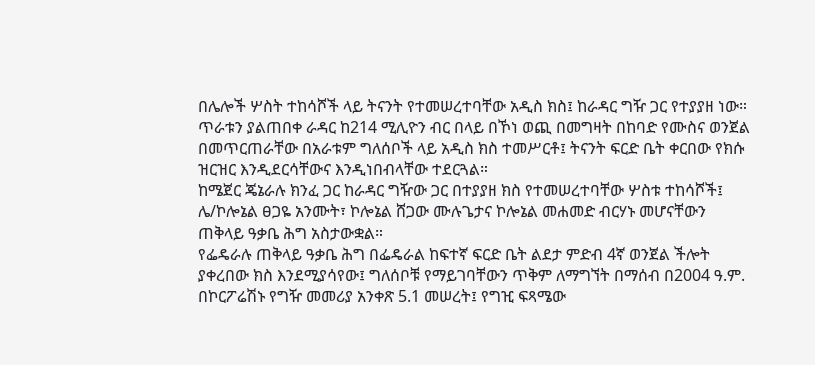በሌሎች ሦስት ተከሳሾች ላይ ትናንት የተመሠረተባቸው አዲስ ክስ፤ ከራዳር ግዥ ጋር የተያያዘ ነው። ጥራቱን ያልጠበቀ ራዳር ከ214 ሚሊዮን ብር በላይ በኾነ ወጪ በመግዛት በከባድ የሙስና ወንጀል በመጥርጠራቸው በአራቱም ግለሰቦች ላይ አዲስ ክስ ተመሥርቶ፤ ትናንት ፍርድ ቤት ቀርበው የክሱ ዝርዝር እንዲደርሳቸውና እንዲነበብላቸው ተደርጓል።
ከሜጀር ጄኔራሉ ክንፈ ጋር ከራዳር ግዥው ጋር በተያያዘ ክስ የተመሠረተባቸው ሦስቱ ተከሳሾች፤ ሌ/ኮሎኔል ፀጋዬ አንሙት፣ ኮሎኔል ሸጋው ሙሉጌታና ኮሎኔል መሐመድ ብርሃኑ መሆናቸውን ጠቅላይ ዓቃቤ ሕግ አስታውቋል።
የፌዴራሉ ጠቅላይ ዓቃቤ ሕግ በፌዴራል ከፍተኛ ፍርድ ቤት ልደታ ምድብ 4ኛ ወንጀል ችሎት ያቀረበው ክስ እንደሚያሳየው፤ ግለሰቦቹ የማይገባቸውን ጥቅም ለማግኘት በማሰብ በ2004 ዓ.ም. በኮርፖሬሽኑ የግዥ መመሪያ አንቀጽ 5.1 መሠረት፤ የግዢ ፍጻሜው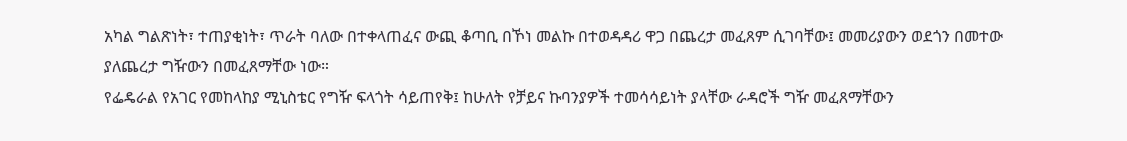አካል ግልጽነት፣ ተጠያቂነት፣ ጥራት ባለው በተቀላጠፈና ውጪ ቆጣቢ በኾነ መልኩ በተወዳዳሪ ዋጋ በጨረታ መፈጸም ሲገባቸው፤ መመሪያውን ወደጎን በመተው ያለጨረታ ግዥውን በመፈጸማቸው ነው።
የፌዴራል የአገር የመከላከያ ሚኒስቴር የግዥ ፍላጎት ሳይጠየቅ፤ ከሁለት የቻይና ኩባንያዎች ተመሳሳይነት ያላቸው ራዳሮች ግዥ መፈጸማቸውን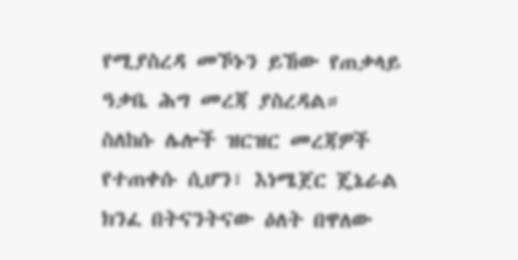የሚያስረዳ መኾኑን ይኸው የጠቃላይ ዓቃቤ ሕግ መረጃ ያስረዳል።
ስለከሱ ሌሎች ዝርዝር መረጃዎች የተጠቀሱ ሲሆን፣ እነሜጀር ጄኔራል ክንፈ በትናንትናው ዕለት በዋለው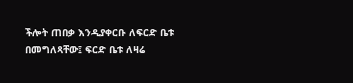ችሎት ጠበቃ እንዲያቀርቡ ለፍርድ ቤቱ በመግለጻቸው፤ ፍርድ ቤቱ ለዛሬ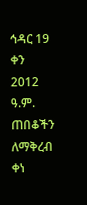ኅዳር 19 ቀን 2012 ዓ.ም. ጠበቆችን ለማቅረብ ቀነ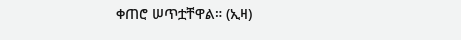ቀጠሮ ሠጥቷቸዋል። (ኢዛ)